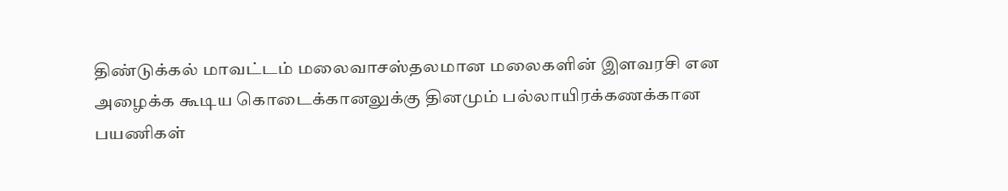திண்டுக்கல் மாவட்டம் மலைவாசஸ்தலமான மலைகளின் இளவரசி என அழைக்க கூடிய கொடைக்கானலுக்கு தினமும் பல்லாயிரக்கணக்கான பயணிகள்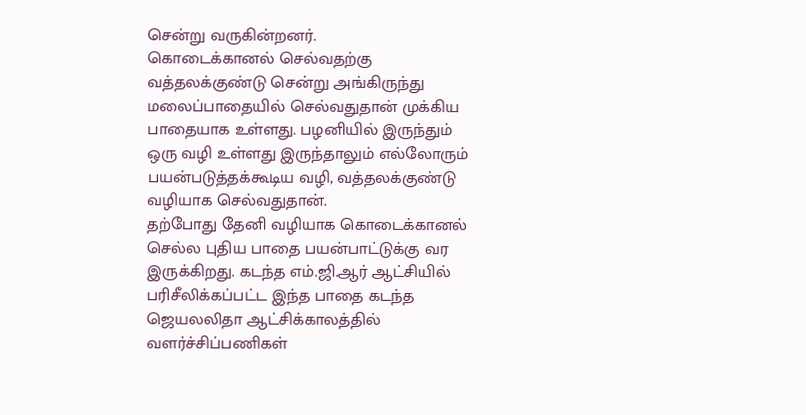சென்று வருகின்றனர்.
கொடைக்கானல் செல்வதற்கு வத்தலக்குண்டு சென்று அங்கிருந்து மலைப்பாதையில் செல்வதுதான் முக்கிய பாதையாக உள்ளது. பழனியில் இருந்தும் ஒரு வழி உள்ளது இருந்தாலும் எல்லோரும் பயன்படுத்தக்கூடிய வழி, வத்தலக்குண்டு வழியாக செல்வதுதான்.
தற்போது தேனி வழியாக கொடைக்கானல் செல்ல புதிய பாதை பயன்பாட்டுக்கு வர இருக்கிறது. கடந்த எம்.ஜி.ஆர் ஆட்சியில் பரிசீலிக்கப்பட்ட இந்த பாதை கடந்த ஜெயலலிதா ஆட்சிக்காலத்தில் வளர்ச்சிப்பணிகள்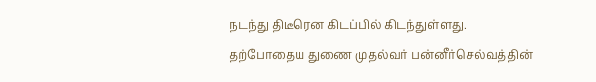நடந்து திடீரென கிடப்பில் கிடந்துள்ளது.
தற்போதைய துணை முதல்வர் பன்னீர்செல்வத்தின்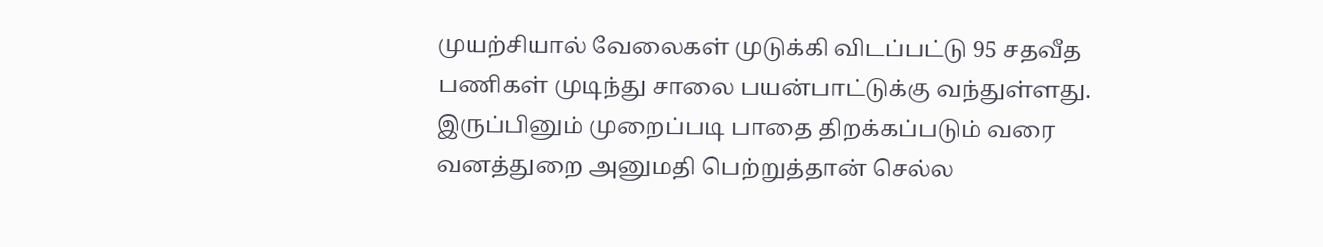முயற்சியால் வேலைகள் முடுக்கி விடப்பட்டு 95 சதவீத பணிகள் முடிந்து சாலை பயன்பாட்டுக்கு வந்துள்ளது. இருப்பினும் முறைப்படி பாதை திறக்கப்படும் வரை வனத்துறை அனுமதி பெற்றுத்தான் செல்ல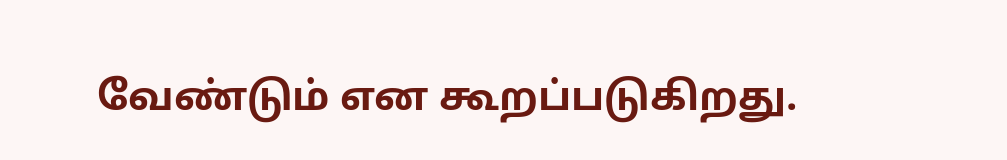வேண்டும் என கூறப்படுகிறது.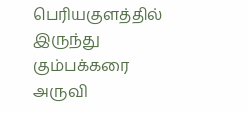பெரியகுளத்தில் இருந்து கும்பக்கரை அருவி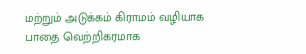மற்றும் அடுக்கம் கிராமம் வழியாக பாதை வெற்றிகரமாக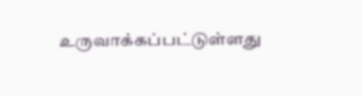உருவாக்கப்பட்டுள்ளது